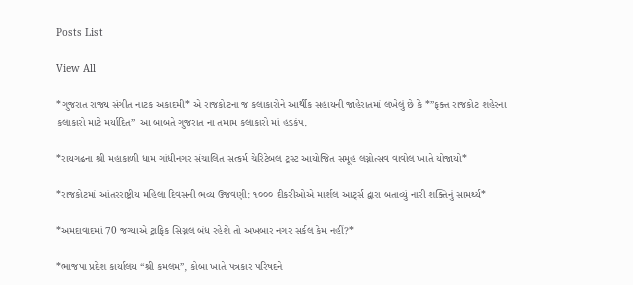Posts List

View All

*ગુજરાત રાજ્ય સંગીત નાટક અકાદમી* એ રાજકોટના જ કલાકારોને આર્થીક સહાયની જાહેરાતમાં લખેલું છે કે *”ફક્ત રાજકોટ શહેરના કલાકારો માટે મર્યાદિત” આ બાબતે ગુજરાત ના તમામ કલાકારો માં હડકંપ.

*રાયગઢના શ્રી મહાકાળી ધામ ગાંધીનગર સંચાલિત સત્કર્મ ચેરિટેબલ ટ્રસ્ટ આયોજિત સમૂહ લગ્નોત્સવ વાવોલ ખાતે યોજાયો*

*રાજકોટમાં આંતરરાષ્ટ્રીય મહિલા દિવસની ભવ્ય ઉજવણી: ૧૦૦૦ દીકરીઓએ માર્શલ આર્ટ્સ દ્વારા બતાવ્યું નારી શક્તિનું સામર્થ્ય*

*અમદાવાદમાં 70 જગ્યાએ ટ્રાફિક સિગ્નલ બંધ રહેશે તો અખબાર નગર સર્કલ કેમ નહીં?*

*ભાજપા પ્રદેશ કાર્યાલય “શ્રી કમલમ”, કોબા ખાતે પત્રકાર પરિષદને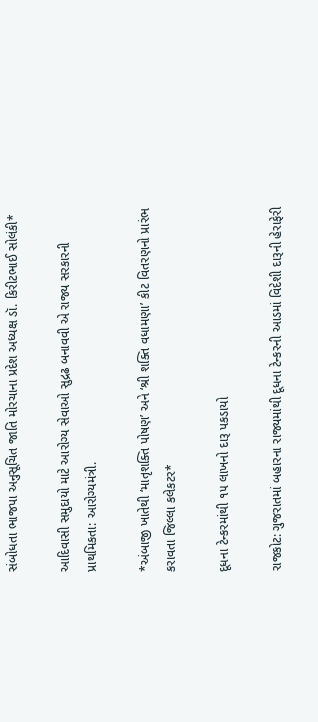સંબોધતા ભાજપા અનુસૂચિત જાતિ મોરચાના પ્રદેશ અધ્યક્ષ ડૉ. કિરીટભાઈ સોલંકી*

આદિવાસી સમુદાયો માટે આરોગ્ય સેવાઓ સુદ્રઢ બનાવવી એ રાજ્ય સરકારની પ્રાથમિકતા: આરોગ્યમંત્રી.

*અંબાજી ખાતેથી ‘માતૃશક્તિ પોષણ’ અને ‘શ્રી શક્તિ વધામણા’ કીટ વિતરણનો પ્રારંભ કરાવતા જિલ્લા કલેકટર*

દૂધના ટેન્કરમાંથી ૧૫ લાખનો દારૂ પકડાયો

રાજકોટ: ગુજરાતમાં બહારના રાજ્યમાંથી દૂધના ટેન્કરની આડમાં વિદેશી દારૂની હેરાફેરી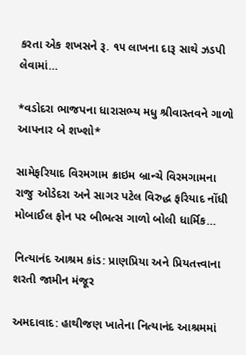કરતા એક શખસને રૂ. ૧૫ લાખના દારૂ સાથે ઝડપી લેવામાં…

*વડોદરા ભાજપના ધારાસભ્ય મધુ શ્રીવાસ્તવને ગાળો આપનાર બે શખ્શો*

સામેફરિયાદ વિરમગામ ક્રાઇમ બ્રાન્ચે વિરમગામના રાજુ ઓડેદરા અને સાગર પટેલ વિરુદ્ધ ફરિયાદ નોંધી મોબાઈલ ફોન પર બીભત્સ ગાળો બોલી ધાર્મિક…

નિત્યાનંદ આશ્રમ કાંડ: પ્રાણપ્રિયા અને પ્રિયતત્ત્વાના શરતી જામીન મંજૂર

અમદાવાદ: હાથીજણ ખાતેના નિત્યાનંદ આશ્રમમાં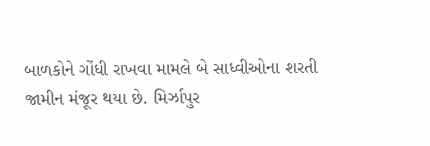બાળકોને ગોંધી રાખવા મામલે બે સાધ્વીઓના શરતી જામીન મંજૂર થયા છે. મિર્ઝાપુર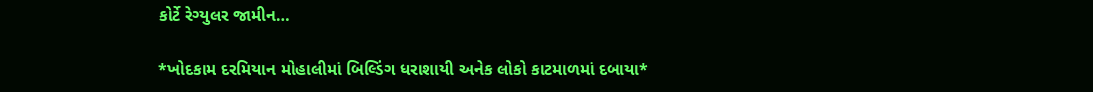કોર્ટે રેગ્યુલર જામીન…

*ખોદકામ દરમિયાન મોહાલીમાં બિલ્ડિંગ ધરાશાયી અનેક લોકો કાટમાળમાં દબાયા*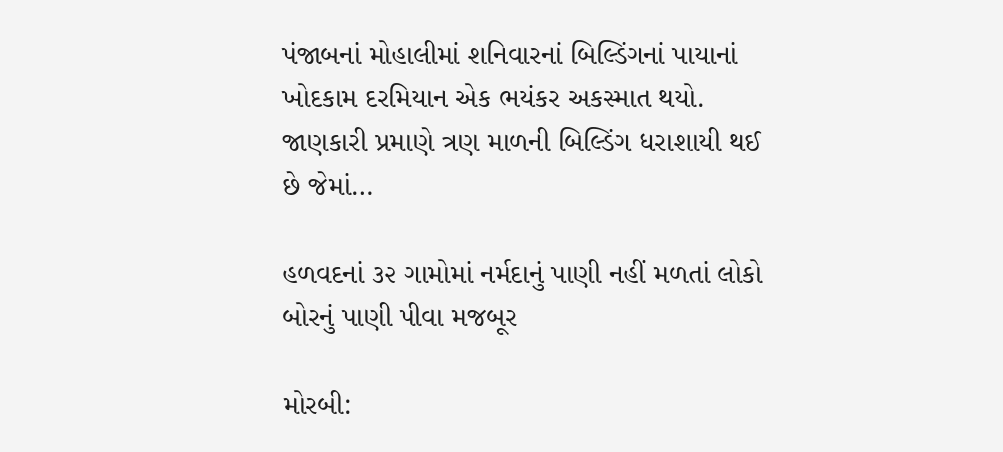પંજાબનાં મોહાલીમાં શનિવારનાં બિલ્ડિંગનાં પાયાનાં ખોદકામ દરમિયાન એક ભયંકર અકસ્માત થયો. જાણકારી પ્રમાણે ત્રણ માળની બિલ્ડિંગ ધરાશાયી થઈ છે જેમાં…

હળવદનાં ૩૨ ગામોમાં નર્મદાનું પાણી નહીં મળતાં લોકો બોરનું પાણી પીવા મજબૂર

મોરબી: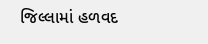જિલ્લામાં હળવદ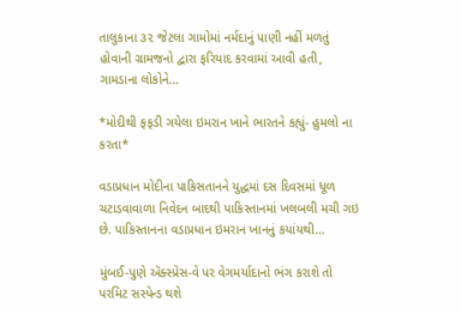તાલુકાના ૩૨ જેટલા ગામોમાં નર્મદાનું પાણી નહીં મળતું હોવાની ગ્રામજનો દ્વારા ફરિયાદ કરવામાં આવી હતી, ગામડાના લોકોને…

*મોદીથી ફફડી ગયેલા ઇમરાન ખાને ભારતને કહ્યું- હુમલો ના કરતા*

વડાપ્રધાન મોદીના પાકિસતાનને યુદ્ધમાં દસ દિવસમાં ધૂળ ચટાડવાવાળા નિવેદન બાદથી પાકિસ્તાનમાં ખલબલી મચી ગઇ છે. પાકિસ્તાનના વડાપ્રધાન ઇમરાન ખાનનું કયાંયથી…

મુંબઈ-પુણે ઍક્સ્પ્રેસ-વે પર વેગમર્યાદાનો ભંગ કરાશે તો પરમિટ સસ્પેન્ડ થશે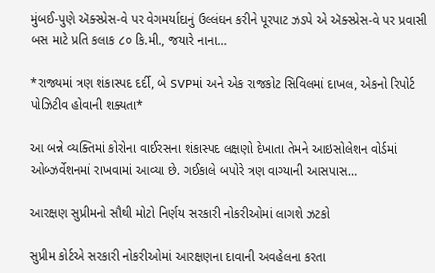મુંબઈ-પુણે ઍક્સ્પ્રેસ-વે પર વેગમર્યાદાનું ઉલ્લંઘન કરીને પૂરપાટ ઝડપે એ ઍક્સ્પ્રેસ-વે પર પ્રવાસી બસ માટે પ્રતિ કલાક ૮૦ કિ.મી., જયારે નાના…

*રાજ્યમાં ત્રણ શંકાસ્પદ દર્દી, બે SVPમાં અને એક રાજકોટ સિવિલમાં દાખલ, એકનો રિપોર્ટ પોઝિટીવ હોવાની શક્યતા*

આ બન્ને વ્યક્તિમાં કોરોના વાઈરસના શંકાસ્પદ લક્ષણો દેખાતા તેમને આઇસોલેશન વોર્ડમાં ઓબ્ઝર્વેશનમાં રાખવામાં આવ્યા છે. ગઈકાલે બપોરે ત્રણ વાગ્યાની આસપાસ…

આરક્ષણ સુપ્રીમનો સૌથી મોટો નિર્ણય સરકારી નોકરીઓમાં લાગશે ઝટકો

સુપ્રીમ કોર્ટએ સરકારી નોકરીઓમાં આરક્ષણના દાવાની અવહેલના કરતા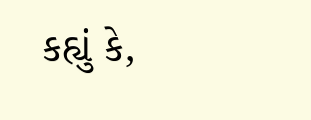કહ્યું કે,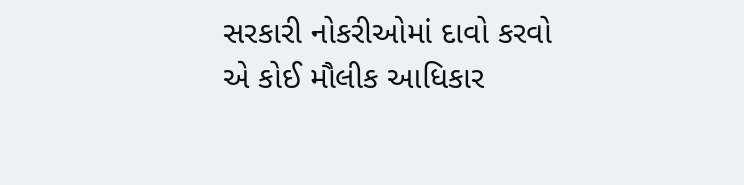સરકારી નોકરીઓમાં દાવો કરવો એ કોઈ મૌલીક આધિકાર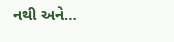નથી અને…